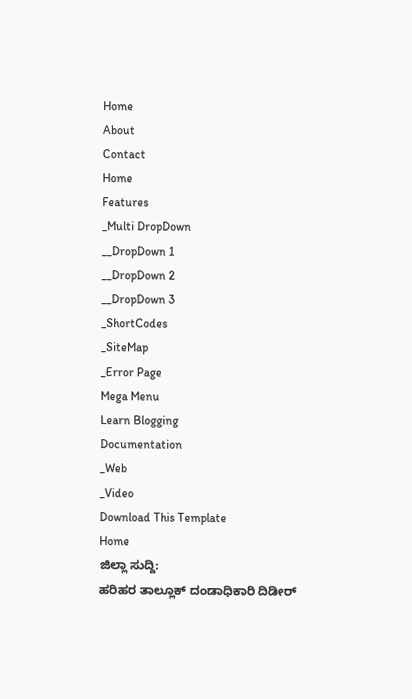Home
About
Contact
Home
Features
_Multi DropDown
__DropDown 1
__DropDown 2
__DropDown 3
_ShortCodes
_SiteMap
_Error Page
Mega Menu
Learn Blogging
Documentation
_Web
_Video
Download This Template
Home
ಜಿಲ್ಲಾ ಸುದ್ದಿ:
ಹರಿಹರ ತಾಲ್ಲೂಕ್ ದಂಡಾಧಿಕಾರಿ ದಿಡೀರ್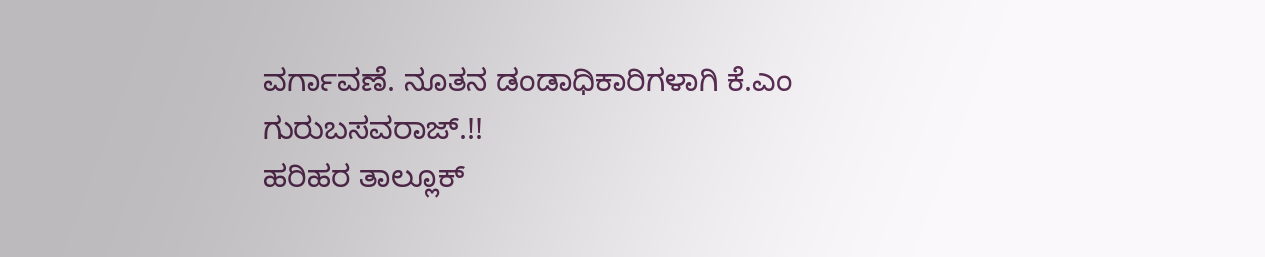ವರ್ಗಾವಣೆ. ನೂತನ ಡಂಡಾಧಿಕಾರಿಗಳಾಗಿ ಕೆ.ಎಂ ಗುರುಬಸವರಾಜ್.!!
ಹರಿಹರ ತಾಲ್ಲೂಕ್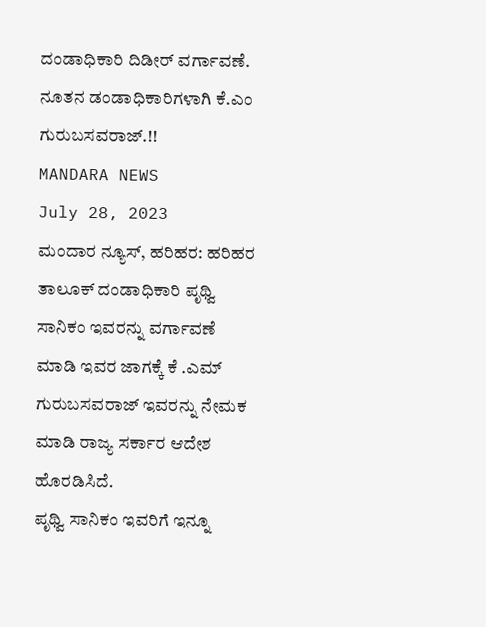ದಂಡಾಧಿಕಾರಿ ದಿಡೀರ್ ವರ್ಗಾವಣೆ. ನೂತನ ಡಂಡಾಧಿಕಾರಿಗಳಾಗಿ ಕೆ.ಎಂ ಗುರುಬಸವರಾಜ್.!!
MANDARA NEWS
July 28, 2023
ಮಂದಾರ ನ್ಯೂಸ್, ಹರಿಹರ: ಹರಿಹರ ತಾಲೂಕ್ ದಂಡಾಧಿಕಾರಿ ಪೃಥ್ವಿ ಸಾನಿಕಂ ಇವರನ್ನು ವರ್ಗಾವಣೆ ಮಾಡಿ ಇವರ ಜಾಗಕ್ಕೆ ಕೆ .ಎಮ್ ಗುರುಬಸವರಾಜ್ ಇವರನ್ನು ನೇಮಕ ಮಾಡಿ ರಾಜ್ಯ ಸರ್ಕಾರ ಆದೇಶ ಹೊರಡಿಸಿದೆ.
ಪೃಥ್ವಿ ಸಾನಿಕಂ ಇವರಿಗೆ ಇನ್ನೂ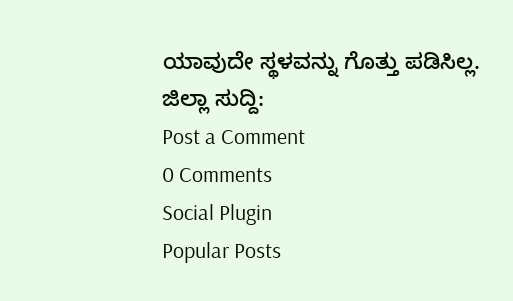ಯಾವುದೇ ಸ್ಥಳವನ್ನು ಗೊತ್ತು ಪಡಿಸಿಲ್ಲ.
ಜಿಲ್ಲಾ ಸುದ್ದಿ:
Post a Comment
0 Comments
Social Plugin
Popular Posts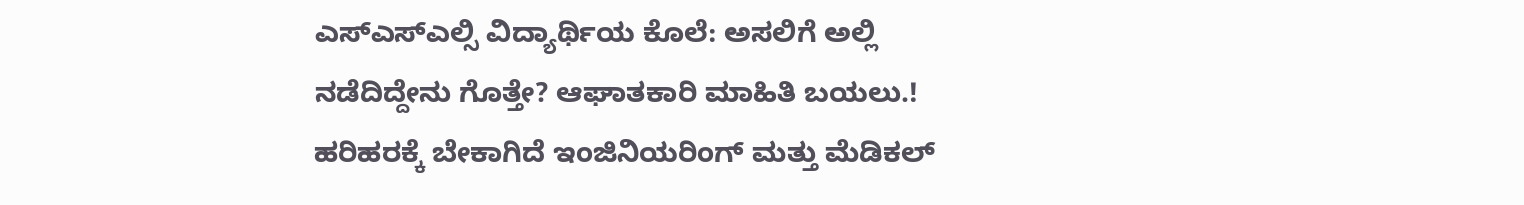ಎಸ್ಎಸ್ಎಲ್ಸಿ ವಿದ್ಯಾರ್ಥಿಯ ಕೊಲೆ: ಅಸಲಿಗೆ ಅಲ್ಲಿ ನಡೆದಿದ್ದೇನು ಗೊತ್ತೇ? ಆಘಾತಕಾರಿ ಮಾಹಿತಿ ಬಯಲು.!
ಹರಿಹರಕ್ಕೆ ಬೇಕಾಗಿದೆ ಇಂಜಿನಿಯರಿಂಗ್ ಮತ್ತು ಮೆಡಿಕಲ್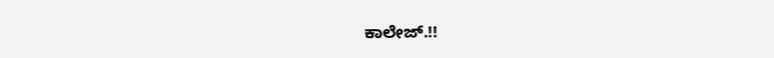ಕಾಲೇಜ್.!!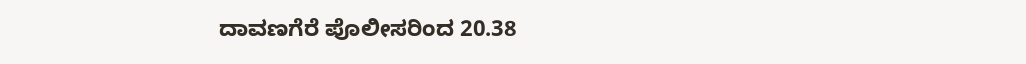ದಾವಣಗೆರೆ ಪೊಲೀಸರಿಂದ 20.38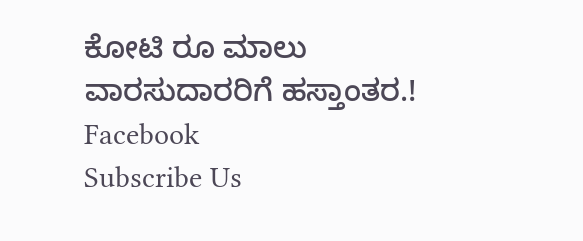ಕೋಟಿ ರೂ ಮಾಲು ವಾರಸುದಾರರಿಗೆ ಹಸ್ತಾಂತರ.!
Facebook
Subscribe Us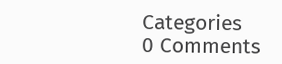Categories
0 Comments